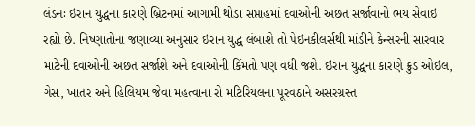લંડનઃ ઇરાન યુદ્ધના કારણે બ્રિટનમાં આગામી થોડા સપ્તાહમાં દવાઓની અછત સર્જાવાનો ભય સેવાઇ રહ્યો છે. નિષ્ણાતોના જણાવ્યા અનુસાર ઇરાન યુદ્ધ લંબાશે તો પેઇનકીલર્સથી માંડીને કેન્સરની સારવાર માટેની દવાઓની અછત સર્જાશે અને દવાઓની કિંમતો પણ વધી જશે. ઇરાન યુદ્ધના કારણે ક્રુડ ઓઇલ, ગેસ, ખાતર અને હિલિયમ જેવા મહત્વાના રો મટિરિયલના પૂરવઠાને અસરગ્રસ્ત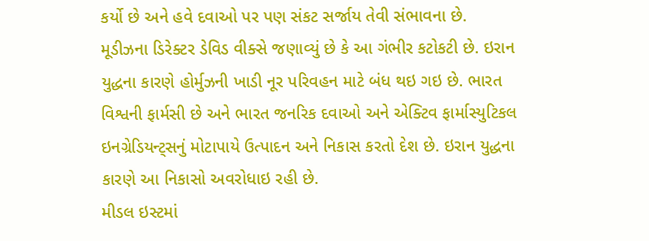કર્યો છે અને હવે દવાઓ પર પણ સંકટ સર્જાય તેવી સંભાવના છે.
મૂડીઝના ડિરેક્ટર ડેવિડ વીક્સે જણાવ્યું છે કે આ ગંભીર કટોકટી છે. ઇરાન યુદ્ધના કારણે હોર્મુઝની ખાડી નૂર પરિવહન માટે બંધ થઇ ગઇ છે. ભારત વિશ્વની ફાર્મસી છે અને ભારત જનરિક દવાઓ અને એક્ટિવ ફાર્માસ્યુટિકલ ઇનગ્રેડિયન્ટ્સનું મોટાપાયે ઉત્પાદન અને નિકાસ કરતો દેશ છે. ઇરાન યુદ્ધના કારણે આ નિકાસો અવરોધાઇ રહી છે.
મીડલ ઇસ્ટમાં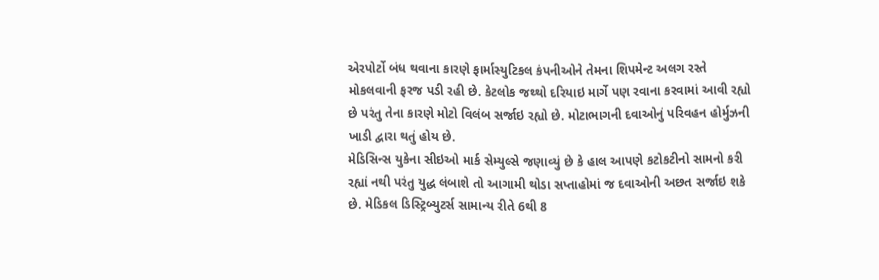એરપોર્ટો બંધ થવાના કારણે ફાર્માસ્યુટિકલ કંપનીઓને તેમના શિપમેન્ટ અલગ રસ્તે મોકલવાની ફરજ પડી રહી છે. કેટલોક જથ્થો દરિયાઇ માર્ગે પણ રવાના કરવામાં આવી રહ્યો છે પરંતુ તેના કારણે મોટો વિલંબ સર્જાઇ રહ્યો છે. મોટાભાગની દવાઓનું પરિવહન હોર્મુઝની ખાડી દ્વારા થતું હોય છે.
મેડિસિન્સ યુકેના સીઇઓ માર્ક સેમ્યુલ્સે જણાવ્યું છે કે હાલ આપણે કટોકટીનો સામનો કરી રહ્યાં નથી પરંતુ યુદ્ધ લંબાશે તો આગામી થોડા સપ્તાહોમાં જ દવાઓની અછત સર્જાઇ શકે છે. મેડિકલ ડિસ્ટ્રિબ્યુટર્સ સામાન્ય રીતે 6થી 8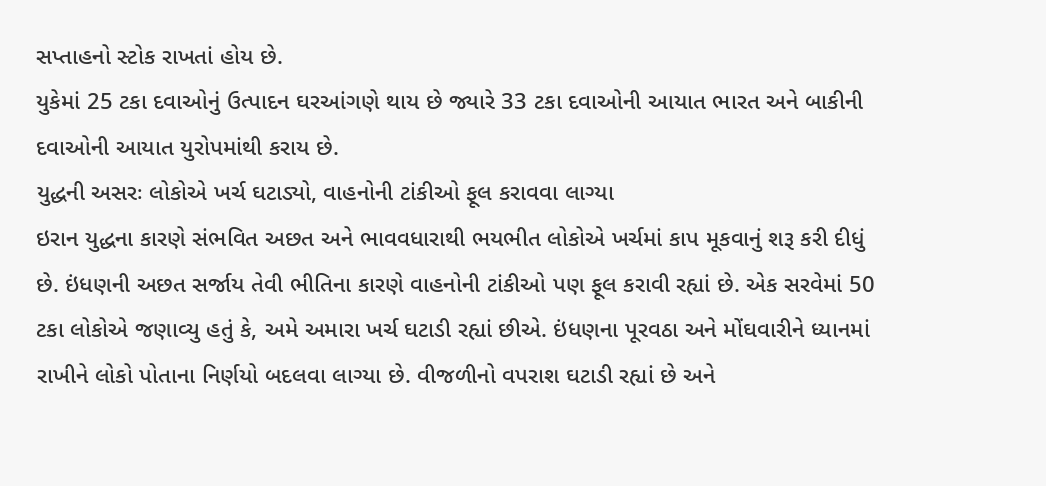સપ્તાહનો સ્ટોક રાખતાં હોય છે.
યુકેમાં 25 ટકા દવાઓનું ઉત્પાદન ઘરઆંગણે થાય છે જ્યારે 33 ટકા દવાઓની આયાત ભારત અને બાકીની દવાઓની આયાત યુરોપમાંથી કરાય છે.
યુદ્ધની અસરઃ લોકોએ ખર્ચ ઘટાડ્યો, વાહનોની ટાંકીઓ ફૂલ કરાવવા લાગ્યા
ઇરાન યુદ્ધના કારણે સંભવિત અછત અને ભાવવધારાથી ભયભીત લોકોએ ખર્ચમાં કાપ મૂકવાનું શરૂ કરી દીધું છે. ઇંધણની અછત સર્જાય તેવી ભીતિના કારણે વાહનોની ટાંકીઓ પણ ફૂલ કરાવી રહ્યાં છે. એક સરવેમાં 50 ટકા લોકોએ જણાવ્યુ હતું કે, અમે અમારા ખર્ચ ઘટાડી રહ્યાં છીએ. ઇંધણના પૂરવઠા અને મોંઘવારીને ધ્યાનમાં રાખીને લોકો પોતાના નિર્ણયો બદલવા લાગ્યા છે. વીજળીનો વપરાશ ઘટાડી રહ્યાં છે અને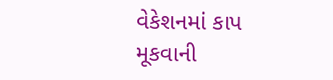વેકેશનમાં કાપ મૂકવાની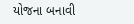યોજના બનાવી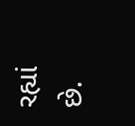રહ્યાં છે.